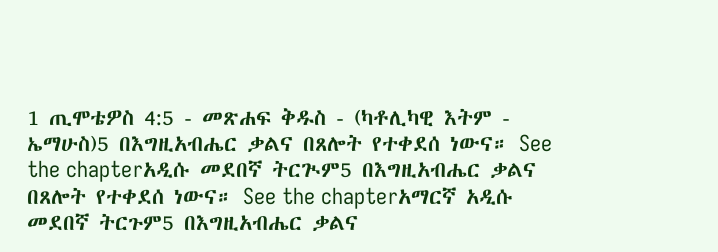1 ጢሞቴዎስ 4:5 - መጽሐፍ ቅዱስ - (ካቶሊካዊ እትም - ኤማሁስ)5 በእግዚአብሔር ቃልና በጸሎት የተቀደሰ ነውና። See the chapterአዲሱ መደበኛ ትርጒም5 በእግዚአብሔር ቃልና በጸሎት የተቀደሰ ነውና። See the chapterአማርኛ አዲሱ መደበኛ ትርጉም5 በእግዚአብሔር ቃልና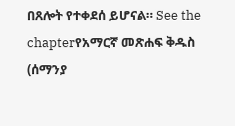በጸሎት የተቀደሰ ይሆናል። See the chapterየአማርኛ መጽሐፍ ቅዱስ (ሰማንያ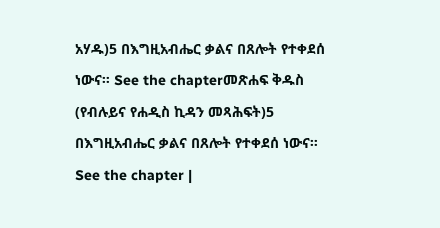አሃዱ)5 በእግዚአብሔር ቃልና በጸሎት የተቀደሰ ነውና። See the chapterመጽሐፍ ቅዱስ (የብሉይና የሐዲስ ኪዳን መጻሕፍት)5 በእግዚአብሔር ቃልና በጸሎት የተቀደሰ ነውና። See the chapter |